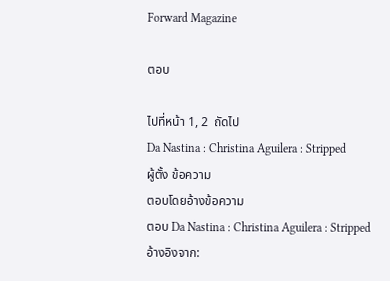Forward Magazine

ตอบ

ไปที่หน้า 1, 2  ถัดไป
Da Nastina : Christina Aguilera : Stripped
ผู้ตั้ง ข้อความ
ตอบโดยอ้างข้อความ
ตอบ Da Nastina : Christina Aguilera : Stripped
อ้างอิงจาก: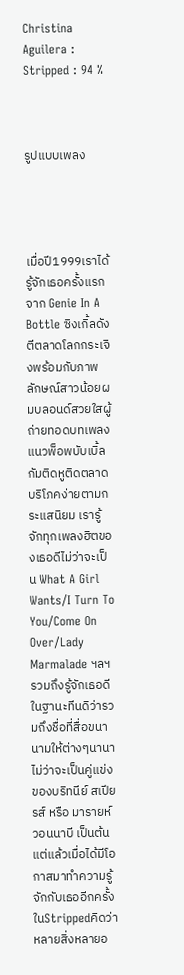Christina Aguilera : Stripped : 94 %



รูปแบบเพลง




เมื่อปี1999เราได้รู้จักเธอครั้งแรกจาก Genie In A Bottle ซิงเกิ้ลดังตีตลาดโลกกระเจิงพร้อมกับภาพลักษณ์สาวน้อยผมบลอนด์สวยใสผู้ถ่ายทอดบทเพลงแนวพ็อพบับเบิ้ลกัมติดหูติดตลาดบริโภคง่ายตามกระแสนิยม เรารู้จักทุกเพลงฮิตของเธอดีไม่ว่าจะเป็น What A Girl Wants/I Turn To You/Come On Over/Lady Marmalade ฯลฯ รวมถึงรู้จักเธอดีในฐานะทีนดิว่ารวมถึงชื่อที่สื่อขนานามให้ต่างๆนานาไม่ว่าจะเป็นคู่แข่งของบริทนีย์ สเปียรส์ หรือ มารายห์วอนนาบี เป็นต้น แต่แล้วเมื่อได้มีโอกาสมาทำความรู้จักกับเธออีกครั้งในStrippedคิดว่าหลายสิ่งหลายอ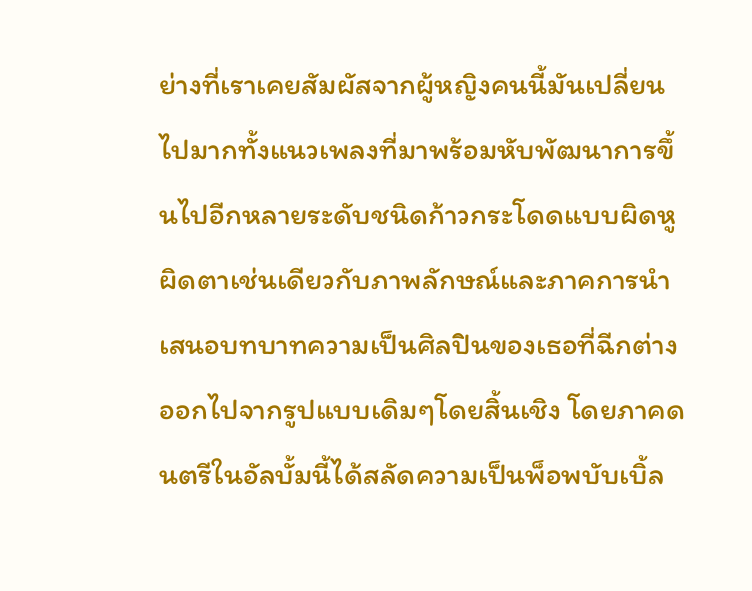ย่างที่เราเคยสัมผัสจากผู้หญิงคนนี้มันเปลี่ยนไปมากทั้งแนวเพลงที่มาพร้อมหับพัฒนาการขึ้นไปอีกหลายระดับชนิดก้าวกระโดดแบบผิดหูผิดตาเช่นเดียวกับภาพลักษณ์และภาคการนำเสนอบทบาทความเป็นศิลปินของเธอที่ฉีกต่างออกไปจากรูปแบบเดิมๆโดยสิ้นเชิง โดยภาคดนตรีในอัลบั้มนี้ได้สลัดความเป็นพ็อพบับเบิ้ล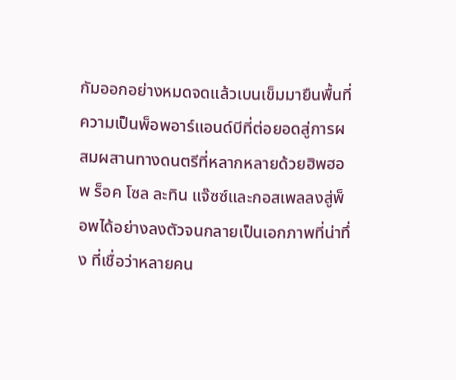กัมออกอย่างหมดจดแล้วเบนเข็มมายืนพื้นที่ความเป็นพ็อพอาร์แอนด์บีที่ต่อยอดสู่การผสมผสานทางดนตรีที่หลากหลายด้วยฮิพฮอพ ร็อค โซล ละทิน แจ๊ซซ์และกอสเพลลงสู่พ็อพได้อย่างลงตัวจนกลายเป็นเอกภาพที่น่าทึ่ง ที่เชื่อว่าหลายคน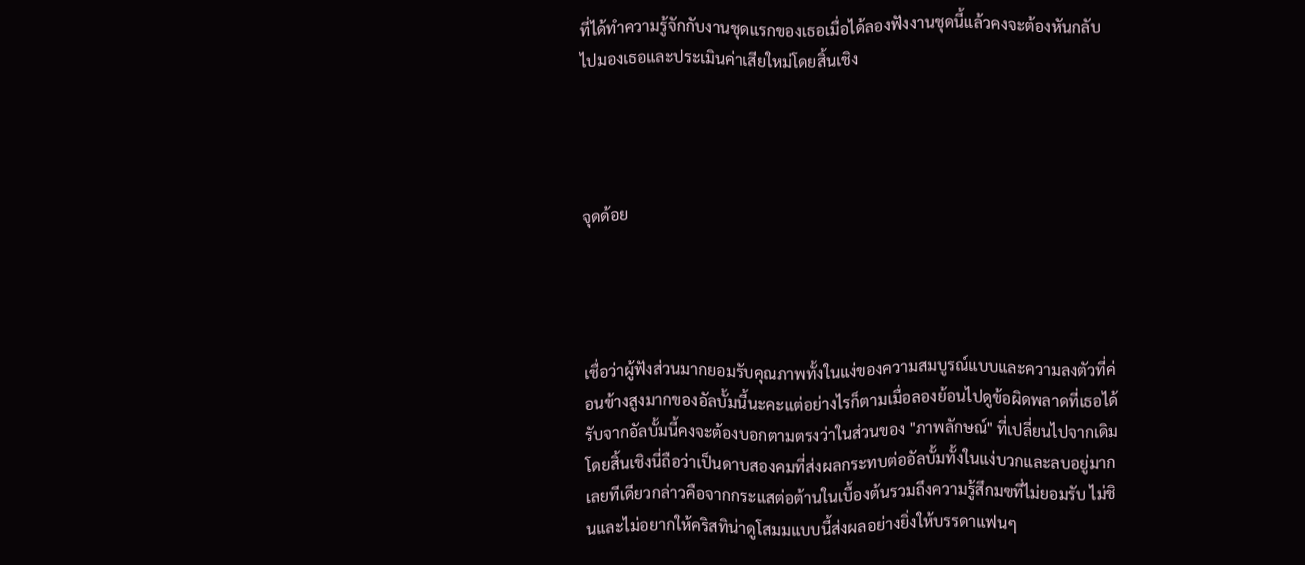ที่ได้ทำความรู้จักกับงานชุดแรกของเธอเมื่อได้ลองฟังงานชุดนี้แล้วคงจะต้องหันกลับไปมองเธอและประเมินค่าเสียใหม่โดยสิ้นเชิง




จุดด้อย




เชื่อว่าผู้ฟังส่วนมากยอมรับคุณภาพทั้งในแง่ของความสมบูรณ์แบบและความลงตัวที่ค่อนข้างสูงมากของอัลบั้มนี้นะคะแต่อย่างไรก็ตามเมื่อลองย้อนไปดูข้อผิดพลาดที่เธอได้รับจากอัลบั้มนี้คงจะต้องบอกตามตรงว่าในส่วนของ "ภาพลักษณ์" ที่เปลี่ยนไปจากเดิมโดยสิ้นเชิงนี่ถือว่าเป็นดาบสองคมที่ส่งผลกระทบต่ออัลบั้มทั้งในแง่บวกและลบอยู่มากเลยทีเดียวกล่าวคือจากกระแสต่อต้านในเบื้องต้นรวมถึงความรู้สึกมฃที่ไม่ยอมรับ ไม่ชินและไม่อยากให้คริสทิน่าดูโสมมแบบนี้ส่งผลอย่างยิ่งให้บรรดาแฟนๆ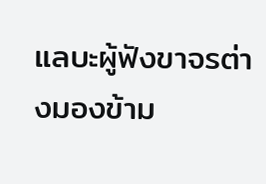แลบะผู้ฟังขาจรต่างมองข้าม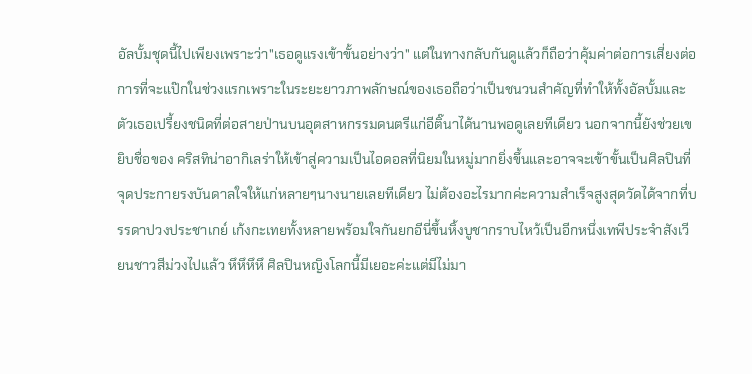อัลบั้มชุดนี้ไปเพียงเพราะว่า"เธอดูแรงเข้าขั้นอย่างว่า" แต่ในทางกลับกันดูแล้วก็ถือว่าคุ้มค่าต่อการเสี่ยงต่อการที่จะแป๊กในช่วงแรกเพราะในระยะยาวภาพลักษณ์ของเธอถือว่าเป็นชนวนสำคัญที่ทำให้ทั้งอัลบั้มและตัวเธอเปรี้ยงชนิดที่ต่อสายป่านบนอุตสาหกรรมดนตรีแก่อีติ๊นาได้นานพอดูเลยทีเดียว นอกจากนี้ยังช่วยเขยิบชื่อของ คริสทิน่าอากิเลร่าให้เข้าสู่ความเป็นไอดอลที่นิยมในหมู่มากยิ่งขึ้นและอาจจะเข้าขั้นเป็นศิลปินที่จุดประกายรงบันดาลใจให้แก่หลายๆนางนายเลยทีเดียว ไม่ต้องอะไรมากค่ะความสำเร็จสูงสุดวัดได้จากที่บรรดาปวงประชาเกย์ เก้งกะเทยทั้งหลายพร้อมใจกันยกอีนี่ขึ้นหิ้งบูชากราบไหว้เป็นอีกหนึ่งเทพีประจำสังเวียนชาวสีม่วงไปแล้ว หึหึหึหึ ศิลปินหญิงโลกนี้มีเยอะค่ะแต่มีไม่มา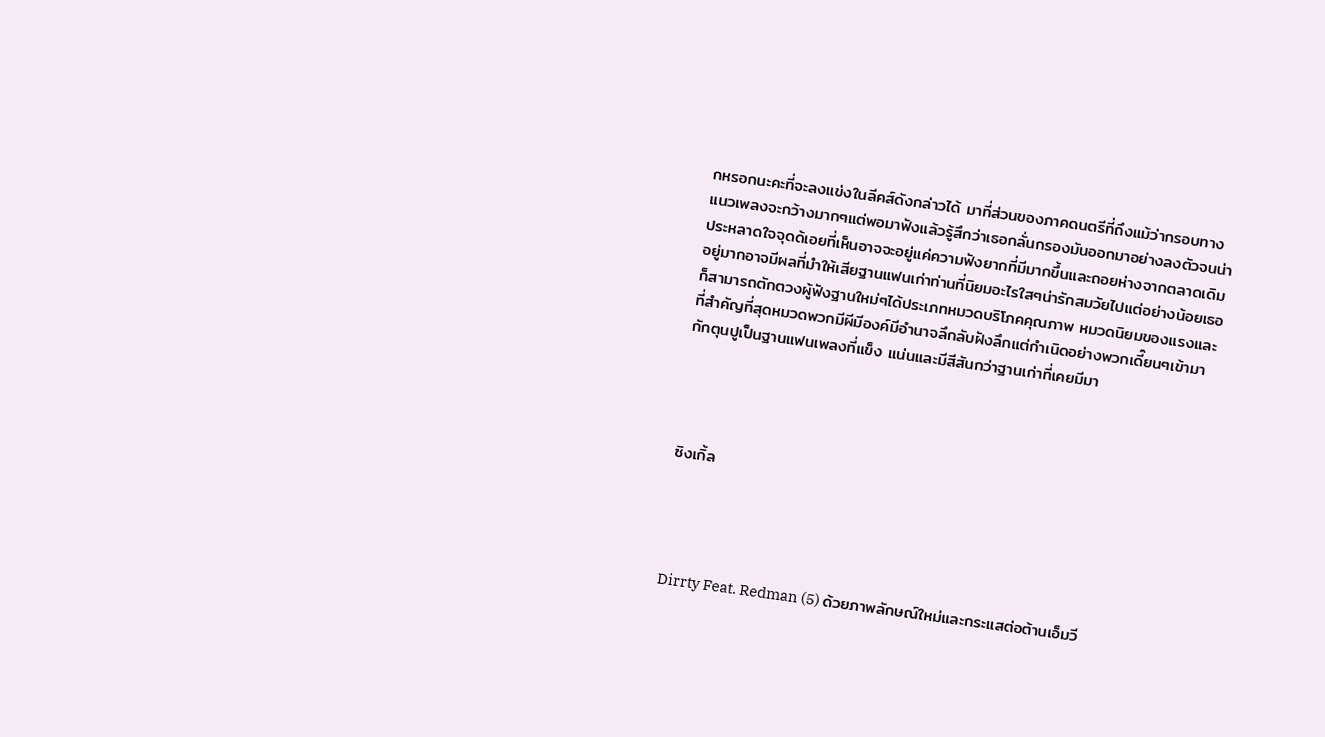กหรอกนะคะที่จะลงแข่งในลีคส์ดังกล่าวได้ มาที่ส่วนของภาคดนตรีที่ถึงแม้ว่ากรอบทางแนวเพลงจะกว้างมากๆแต่พอมาฟังแล้วรู้สึกว่าเธอกลั่นกรองมันออกมาอย่างลงตัวจนน่าประหลาดใจจุดด้เอยที่เห็นอาจจะอยู่แค่ความฟังยากที่มีมากขึ้นและถอยห่างจากตลาดเดิมอยู่มากอาจมีผลที่มำให้เสียฐานแฟนเก่าท่านที่นิยมอะไรใสๆน่ารักสมวัยไปแต่อย่างน้อยเธอก็สามารถตักตวงผู้ฟังฐานใหม่ๆได้ประเภทหมวดบริโภคคุณภาพ หมวดนิยมของแรงและที่สำคัญที่สุดหมวดพวกมีผีมีองค์มีอำนาจลึกลับฝังลึกแต่กำเนิดอย่างพวกเดี๊ยนๆเข้ามากักตุนปูเป็นฐานแฟนเพลงที่แข็ง แน่นและมีสีสันกว่าฐานเก่าที่เคยมีมา




ซิงเกิ้ล




Dirrty Feat. Redman (5) ด้วยภาพลักษณ์ใหม่และกระแสต่อต้านเอ็มวี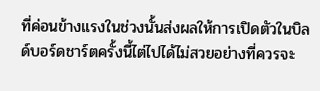ที่ค่อนข้างแรงในช่วงนั้นส่งผลให้การเปิดตัวในบิลด์บอร์ดชาร์ตครั้งนี้ไต่ไปได้ไม่สวยอย่างที่ควรจะ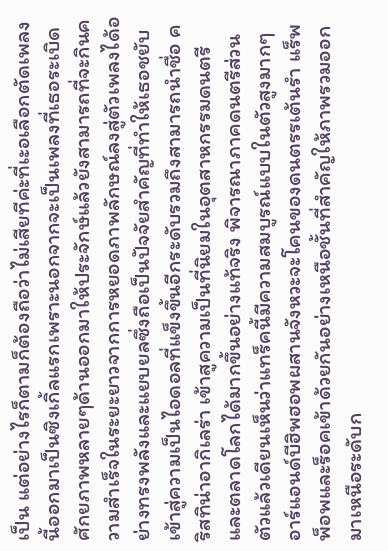เป็น แต่อย่างไรก็ตามก็ต้องถือว่าไม่เสียทีค่ะที่เะอเลือกตัดเพลงนี้ออกมาเป็นซิงเกิ้ลแรกเพราะนอกจากจะเป็นเพลงที่เธอระเบิดศักยภาพหลายๆด้านออกมาให้ประจักษ์แล้วยังสามารถที่จะกินความสำเร็จในระยะยาวจากการหยอดภาพลักษณ์ลงสู่ตัวเพลงได้อย่างทรงพลังและแยบยลซึ่งถือเป็นปัจจัยสำคัญที่ทำให้เธอชยับเข้าสู่ความเป็นไอดอลที่แข็งขึ้นอีกระดับรวมถึงสามารถนำชื่อ คริสทิน่าอากิเลร่า เข้าสูความเป็นที่นิยมในอุตสาหกรรมดนตรีและตลาดโลกได้มากขึ้นอย่างแท้จริง พิจารณาภาคดนตรีส่วนตัวแล้วเดียนเห็นว่าแทร็คนี้มีความสมบูรณ์แบบในตัวสูงมากๆ อาร์แอนด์บีฮิพฮอพผสานจังหวะจะโคนของดนตรรเต้นรำ แร็พ พ็อพและร็อคเข้าด้วยกันอย่างเหนือชั้นที่สำคัญให้ภาพรวมออกมาเหนือระดับก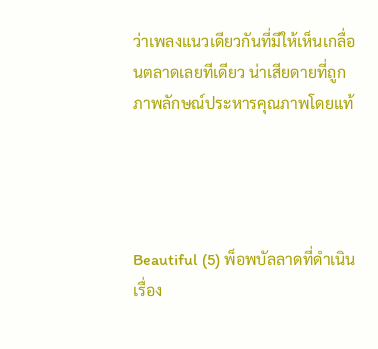ว่าเพลงแนวเดียวกันที่มีให้เห็นเกลื่อนตลาดเลยทีเดียว น่าเสียดายที่ถูกภาพลักษณ์ประหารคุณภาพโดยแท้




Beautiful (5) พ็อพบัลลาดที่ดำเนินเรื่อง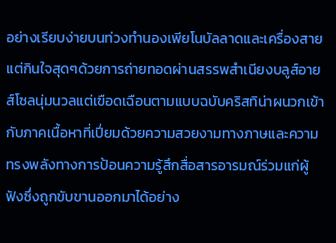อย่างเรียบง่ายบนท่วงทำนองเพียโนบัลลาดและเครื่องสายแต่กินใจสุดๆด้วยการถ่ายทอดผ่านสรรพสำเนียงบลูส์อายส์โซลนุ่มนวลแต่เฃือดเฉือนตามแบบฉบับคริสทิน่าผนวกเข้ากับภาคเนื้อหาที่เปี่ยมด้วยความสวยงามทางภาษและความทรงพลังทางการป้อนความรู้สึกสื่อสารอารมณ์ร่วมแก่ผู้ฟังซึ่งถูกขับขานออกมาได้อย่าง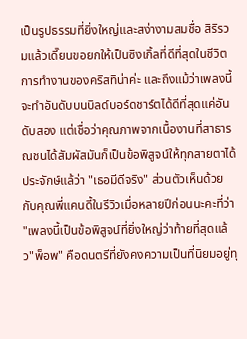เป็นรูปธรรมที่ยิ่งใหญ่และสง่างามสมชื่อ สิริรวมแล้วเดี๊ยนขอยกให้เป็นซิงเกิ้ลที่ดีที่สุดในชีวิตการทำงานของคริสทิน่าค่ะ และถึงแม้ว่าเพลงนี้จะทำอันดับบนบิลด์บอร์ดชาร์ตได้ดีที่สุดแค่อันดับสอง แต่เชื่อว่าคุณภาพจากเนื้องานที่สาธารณชนได้สัมผัสมันก็เป็นข้อพิสูจน์ให้ทุกสายตาได้ประจักษ์แล้ว่า "เธอมีดีจริง" ส่วนตัวเห็นด้วยกับคุณพี่แคนดี้ในรีวิวเมื่อหลายปีก่อนนะคะที่ว่า "เพลงนี้เป็นข้อพิสูจน์ที่ยิ่งใหญ่ว่าท้ายที่สุดแล้ว"พ็อพ" คือดนตรีที่ยังคงความเป็นที่นิยมอยู่ทุ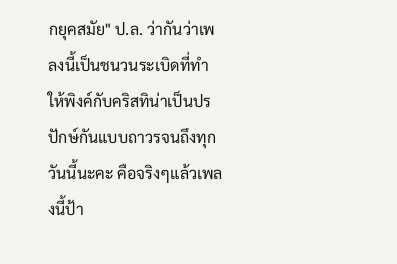กยุคสมัย" ป.ล. ว่ากันว่าเพลงนี้เป็นชนวนระเบิดที่ทำให้พิงค์กับคริสทิน่าเป็นปรปักษ์กันแบบถาวรจนถึงทุกวันนี้นะคะ คือจริงๆแล้วเพลงนี้ป้า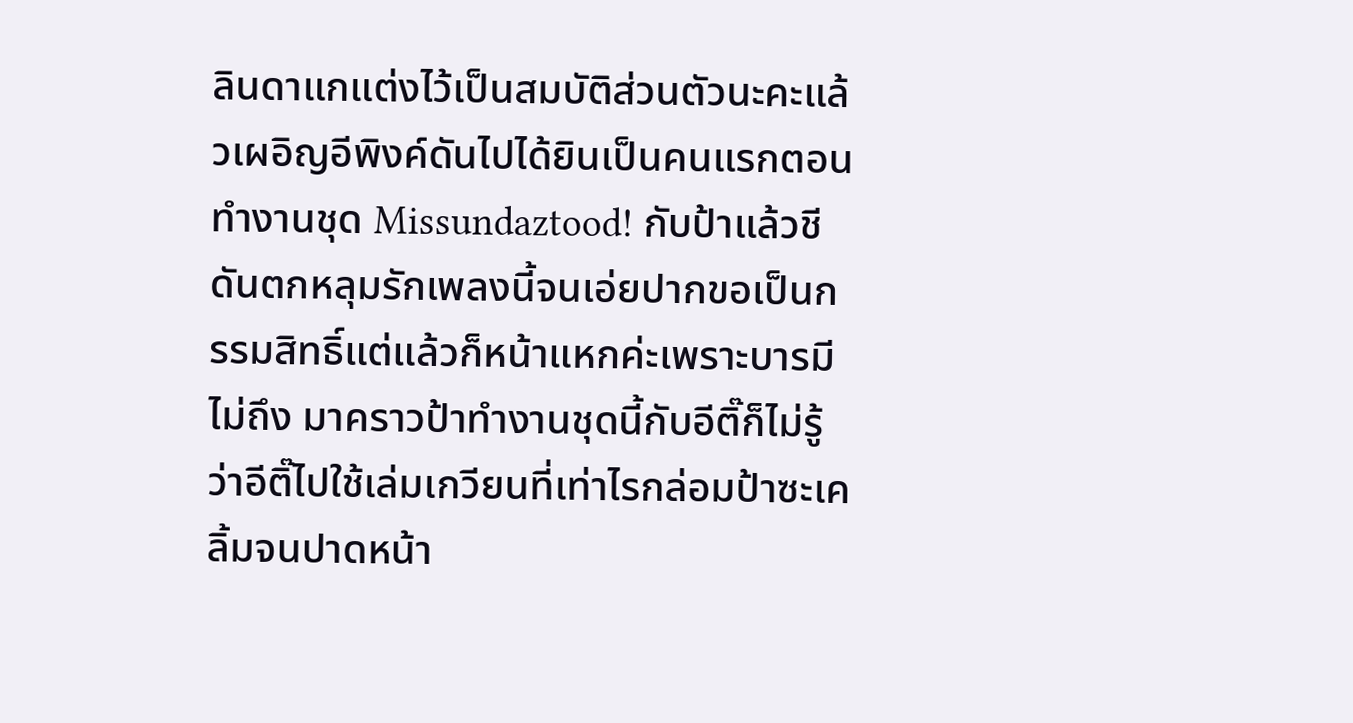ลินดาแกแต่งไว้เป็นสมบัติส่วนตัวนะคะแล้วเผอิญอีพิงค์ดันไปได้ยินเป็นคนแรกตอนทำงานชุด Missundaztood! กับป้าแล้วชีดันตกหลุมรักเพลงนี้จนเอ่ยปากขอเป็นกรรมสิทธิ์แต่แล้วก็หน้าแหกค่ะเพราะบารมีไม่ถึง มาคราวป้าทำงานชุดนี้กับอีติ๊ก็ไม่รู้ว่าอีติ๊ไปใช้เล่มเกวียนที่เท่าไรกล่อมป้าซะเคลิ้มจนปาดหน้า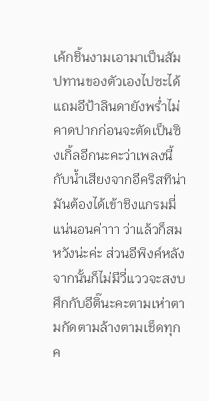เค้กชิ้นงามเอามาเป็นสัมปทานของตัวเองไปซะได้ แถมอีป้าลินดายังพร่ำไม่คาดปากก่อนจะตัดเป็นซิงเกิ้ลอีกนะคะว่าเพลงนี้กับน้ำเสียงจากอีคริสทิน่ามันต้องได้เข้าชิงแกรมมี่แน่นอนค่าาา ว่าแล้วก็สมหวังน่ะค่ะ ส่วนอีพิงค์หลังจากนั้นก็ไม่มีวี่แววจะสงบศึกกับอีติ๊นะคะตามเห่าตามกัดตามล้างตามเช็ดทุกค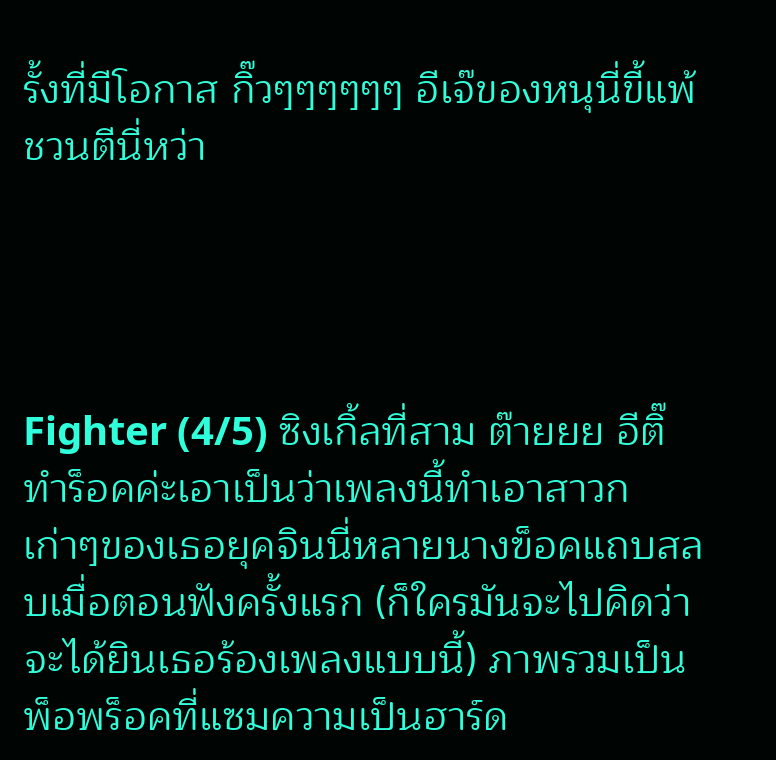รั้งที่มีโอกาส กิ๊วๆๆๆๆๆๆ อีเจ๊ของหนุนี่ขี้แพ้ชวนตีนี่หว่า




Fighter (4/5) ซิงเกิ้ลที่สาม ต๊ายยย อีติ๊ทำร็อคค่ะเอาเป็นว่าเพลงนี้ทำเอาสาวกเก่าๆของเธอยุคจินนี่หลายนางฃ็อคแถบสลบเมื่อตอนฟังครั้งแรก (ก็ใครมันจะไปคิดว่าจะได้ยินเธอร้องเพลงแบบนี้) ภาพรวมเป็นพ็อพร็อคที่แซมความเป็นฮาร์ด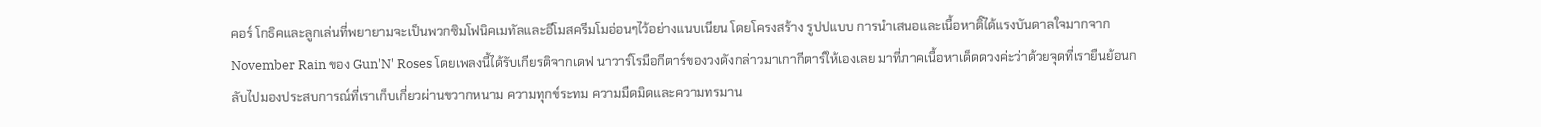คอร์ โกธิคและลูกเล่นที่พยายามจะเป็นพวกซิมโฟนิคเมทัลและอีโมสครีมโมอ่อนๆไว้อย่างแนบเนียน โดยโครงสร้าง รูปปแบบ การนำเสนอและเนื้อหาติ๊ได้แรงบันดาลใจมากจาก November Rain ของ Gun'N' Roses โดยเพลงนี้ได้รับเกียรติจากเดฟ นาวาร์โรมือกีตาร์ของวงดังกล่าวมาเกากีตาร์ให้เองเลย มาที่ภาคเนื้อหาเด็ดดวงค่ะว่าด้วยจุดที่เรายืนย้อนกลับไปมองประสบการณ์ที่เราเก็บเกี่ยวผ่านขวากหนาม ความทุกข์ระทม ความมืดมิดและความทรมาน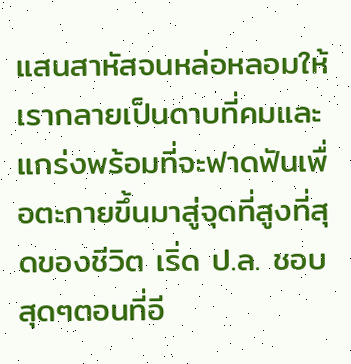แสนสาหัสจนหล่อหลอมให้เรากลายเป็นดาบที่คมและแกร่งพร้อมที่จะฟาดฟันเพื่อตะกายขึ้นมาสู่จุดที่สูงที่สุดของชีวิต เริ่ด ป.ล. ชอบสุดๆตอนที่อี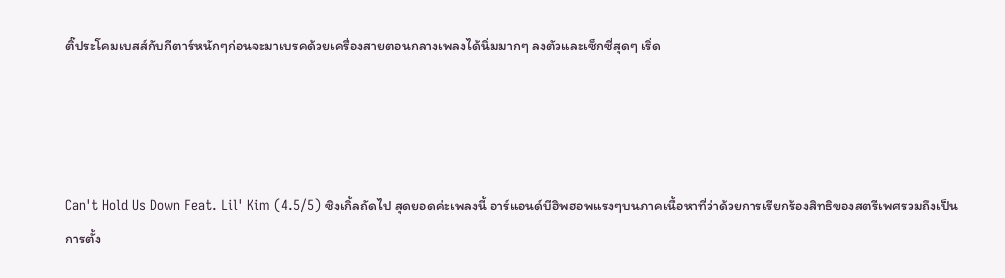ติ๊ประโคมเบสส์กับกีตาร์หนักๆก่อนจะมาเบรคด้วยเครื่องสายตอนกลางเพลงได้นิ่มมากๆ ลงตัวและเซ็กซี่สุดๆ เริ่ด




Can't Hold Us Down Feat. Lil' Kim (4.5/5) ซิงเกิ้ลถัดไป สุดยอดค่ะเพลงนี้ อาร์แอนด์บีฮิพฮอพแรงๆบนภาคเนื้อหาที่ว่าด้วยการเรียกร้องสิทธิของสตรีเพศรวมถึงเป็นการตั้ง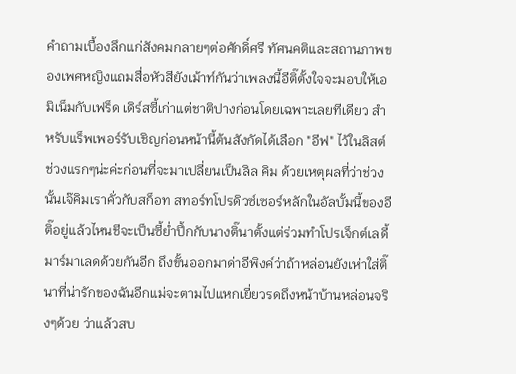คำถามเบื้องลึกแก่สังคมกลายๆต่อศักดิ์ศรี ทัศนคติและสถานภาพของเพศหญิงแถมสื่อหัวสียังเม้าท์กันว่าเพลงนี้อีติ๊ตั้งใจจะมอบให้เอมิเน็มกับเฟร็ด เดิร์สซี้เก่าแต่ชาติปางก่อนโดยเฉพาะเลยทีเดียว สำหรับแร็พเพอร์รับเชิญก่อนหน้านี้ต้นสังกัดได้เลือก "อีฟ" ไว้ในลิสต์ช่วงแรกๆน่ะค่ะก่อนที่จะมาเปลี่ยนเป็นลิล คิม ด้วยเหตุผลที่ว่าช่วงนั้นเจ๊คิมเราคั่วกับสก็อท สทอร์ทโปรดิวซ์เซอร์หลักในอัลบั้มนี้ของอีติ๊อยู่แล้วไหนชีจะเป็นซี้ย่ำปึ้กกับนางติ๊นาตั้งแต่ร่วมทำโปรเจ็กต์เลดี้ มาร์มาเลดด้วยกันอีก ถึงขั้นออกมาด่าอีพิงค์ว่าถ้าหล่อนยังเห่าใส่ติ๊นาที่น่ารักของฉันอีกแม่จะตามไปแหกเยี่ยวรดถึงหน้าบ้านหล่อนจริงๆด้วย ว่าแล้วสบ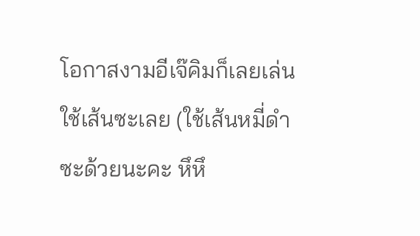โอกาสงามอีเจ๊คิมก็เลยเล่นใช้เส้นซะเลย (ใช้เส้นหมี่ดำซะด้วยนะคะ หึหึ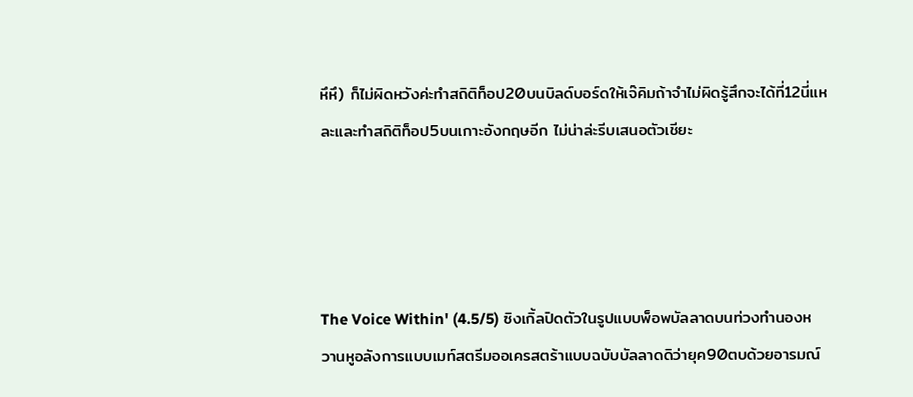หึหึ) ก็ไม่ผิดหวังค่ะทำสถิติท็อป20บนบิลด์บอร์ดให้เจ๊คิมถ้าจำไม่ผิดรู้สึกจะได้ที่12นี่แหละและทำสถิติท็อป5บนเกาะอังกฤษอีก ไม่น่าล่ะรีบเสนอตัวเชียะ




The Voice Within' (4.5/5) ซิงเกิ้ลปิดตัวในรูปแบบพ็อพบัลลาดบนท่วงทำนองหวานหูอลังการแบบเมท์สตรีมออเครสตร้าแบบฉบับบัลลาดดิว่ายุค90ตบด้วยอารมณ์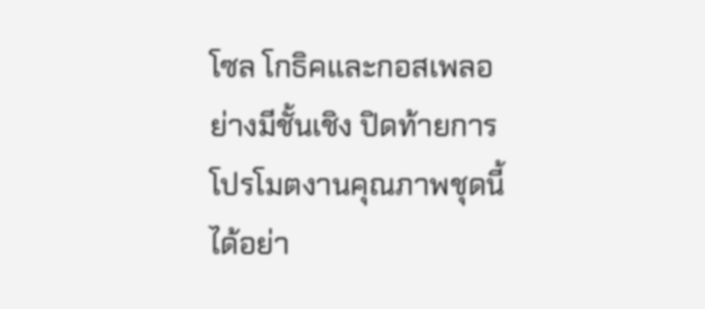โซล โกธิคและกอสเพลอย่างมีชั้นเชิง ปิดท้ายการโปรโมตงานคุณภาพชุดนี้ได้อย่า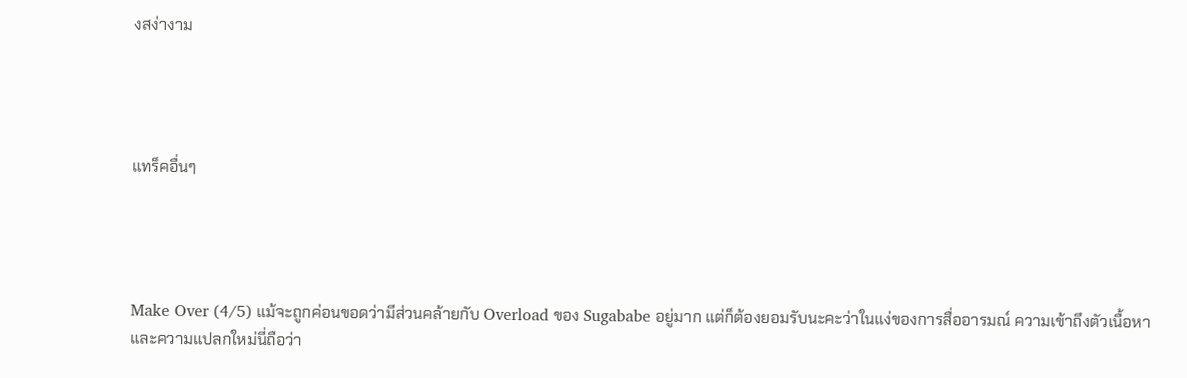งสง่างาม




แทร็คอื่นๆ




Make Over (4/5) แม้จะถูกค่อนขอดว่ามีส่วนคล้ายกับ Overload ของ Sugababe อยู่มาก แต่ก็ต้องยอมรับนะคะว่าในแง่ของการสื่ออารมณ์ ความเข้าถึงตัวเนื้อหาและความแปลกใหม่นี่ถือว่า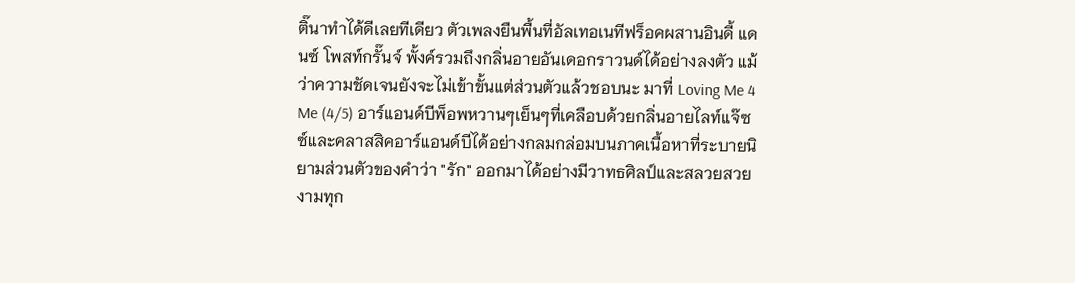ติ๊นาทำได้ดีเลยทีเดียว ตัวเพลงยืนพื้นที่อัลเทอเนทีฟร็อคผสานอินดี้ แดนซ์ โพสท์กรั๊นจ์ พั้งค์รวมถึงกลิ่นอายอันเดอกราวนด์ได้อย่างลงตัว แม้ว่าความชัดเจนยังจะไม่เข้าขั้นแต่ส่วนตัวแล้วชอบนะ มาที่ Loving Me 4 Me (4/5) อาร์แอนด์บีพ็อพหวานๆเย็นๆที่เคลือบด้วยกลิ่นอายไลท์แจ๊ซซ์และคลาสสิคอาร์แอนด์บีได้อย่างกลมกล่อมบนภาคเนื้อหาที่ระบายนิยามส่วนตัวของคำว่า "รัก" ออกมาได้อย่างมีวาทธศิลป์และสลวยสวยงามทุก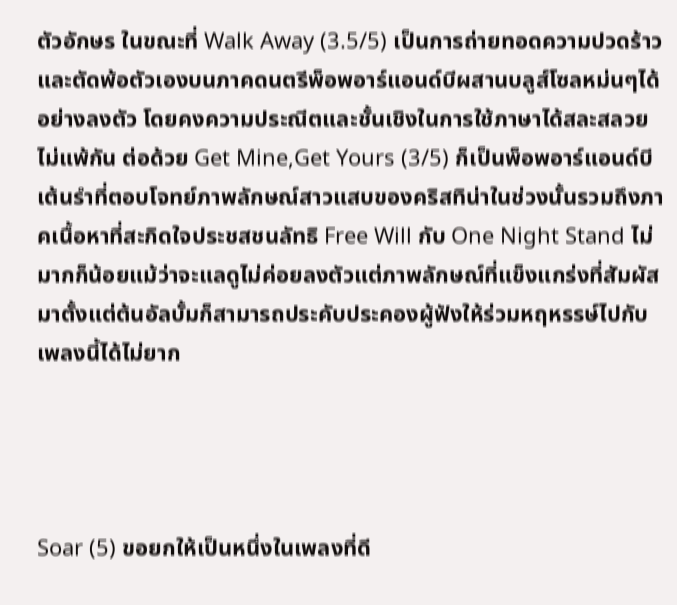ตัวอักษร ในขณะที่ Walk Away (3.5/5) เป็นการถ่ายทอดความปวดร้าวและตัดพ้อตัวเองบนภาคดนตรีพ็อพอาร์แอนด์บีผสานบลูส์โซลหม่นๆได้อย่างลงตัว โดยคงความประณีตและชั้นเชิงในการใช้ภาษาได้สละสลวยไม่แพ้กัน ต่อด้วย Get Mine,Get Yours (3/5) ก็เป็นพ็อพอาร์แอนด์บีเต้นรำที่ตอบโจทย์ภาพลักษณ์สาวแสบของคริสทิน่าในช่วงนั้นรวมถึงภาคเนื้อหาที่สะกิดใจประชสชนลัทธิ Free Will กับ One Night Stand ไม่มากก็น้อยแม้ว่าจะแลดูไม่ค่อยลงตัวแต่ภาพลักษณ์ที่แข็งแกร่งที่สัมผัสมาตั้งแต่ต้นอัลบั้มก็สามารถประคับประคองผู้ฟังให้ร่วมหฤหรรษ์ไปกับเพลงนี้ได้ไม่ยาก




Soar (5) ขอยกให้เป็นหนึ่งในเพลงที่ดี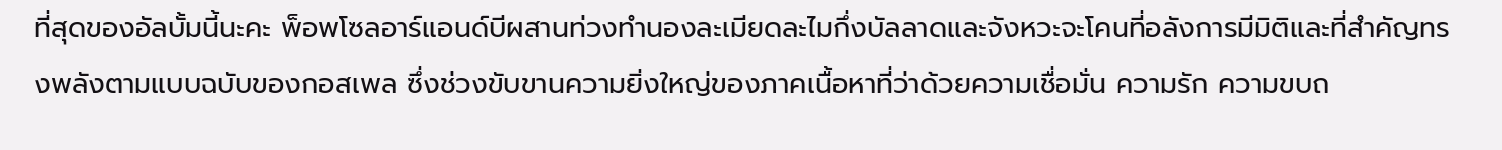ที่สุดของอัลบั้มนี้นะคะ พ็อพโซลอาร์แอนด์บีผสานท่วงทำนองละเมียดละไมกึ่งบัลลาดและจังหวะจะโคนที่อลังการมีมิติและที่สำคัญทรงพลังตามแบบฉบับของกอสเพล ซึ่งช่วงขับขานความยิ่งใหญ่ของภาคเนื้อหาที่ว่าด้วยความเชื่อมั่น ความรัก ความขบถ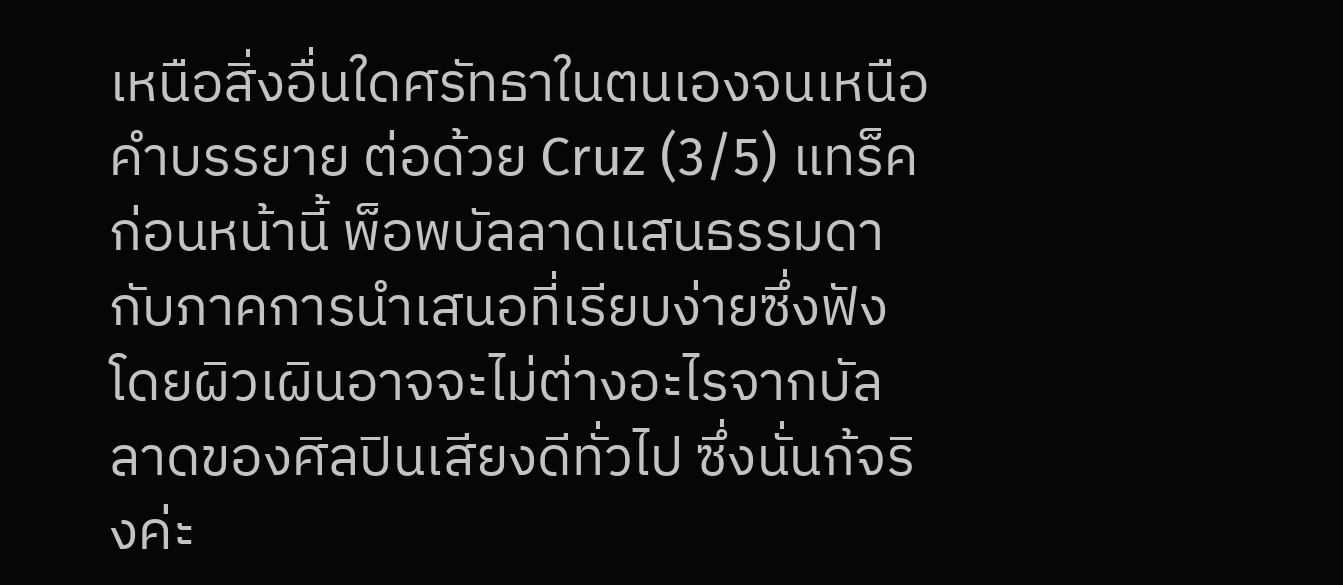เหนือสิ่งอื่นใดศรัทธาในตนเองจนเหนือคำบรรยาย ต่อด้วย Cruz (3/5) แทร็คก่อนหน้านี้ พ็อพบัลลาดแสนธรรมดากับภาคการนำเสนอที่เรียบง่ายซึ่งฟังโดยผิวเผินอาจจะไม่ต่างอะไรจากบัลลาดของศิลปินเสียงดีทั่วไป ซึ่งนั่นก้จริงค่ะ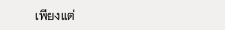เพียงแต่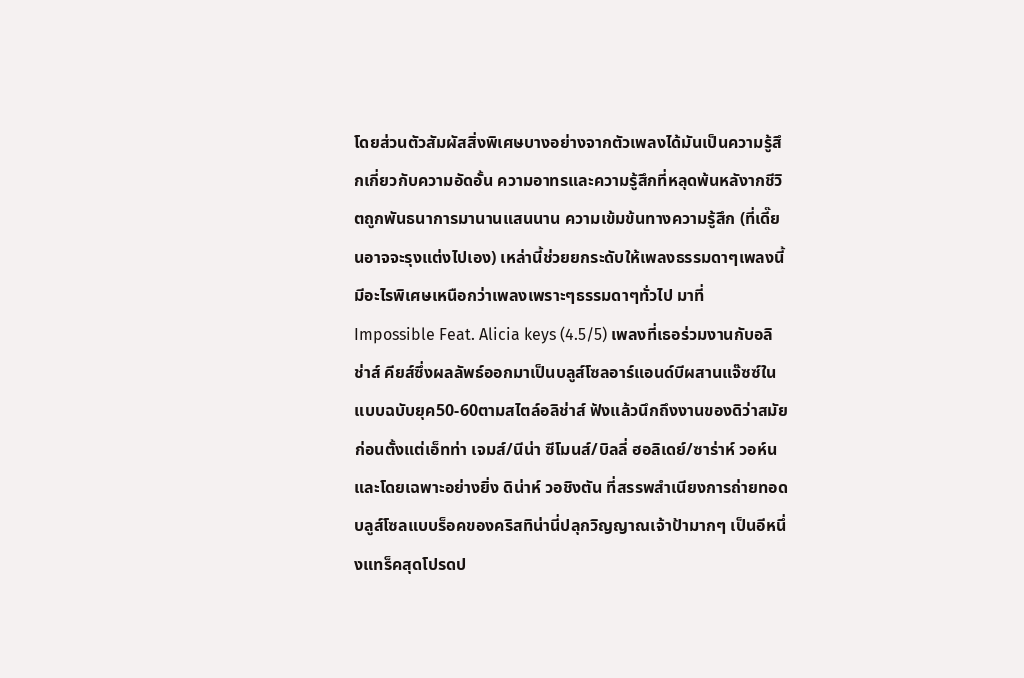โดยส่วนตัวสัมผัสสิ่งพิเศษบางอย่างจากตัวเพลงได้มันเป็นความรู้สึกเกี่ยวกับความอัดอั้น ความอาทรและความรู้สึกที่หลุดพ้นหลังากชีวิตถูกพันธนาการมานานแสนนาน ความเข้มข้นทางความรู้สึก (ที่เดี๊ยนอาจจะรุงแต่งไปเอง) เหล่านี้ช่วยยกระดับให้เพลงธรรมดาๆเพลงนี้มีอะไรพิเศษเหนือกว่าเพลงเพราะๆธรรมดาๆทั่วไป มาที่ Impossible Feat. Alicia keys (4.5/5) เพลงที่เธอร่วมงานกับอลิช่าส์ คียส์ซึ่งผลลัพธ์ออกมาเป็นบลูส์โซลอาร์แอนด์บีผสานแจ๊ซซ์ในแบบฉบับยุค50-60ตามสไตล์อลิช่าส์ ฟังแล้วนึกถึงงานของดิว่าสมัยก่อนตั้งแต่เอ็ทท่า เจมส์/นีน่า ซีโมนส์/บิลลี่ ฮอลิเดย์/ซาร่าห์ วอห์นและโดยเฉพาะอย่างยิ่ง ดิน่าห์ วอชิงตัน ที่สรรพสำเนียงการถ่ายทอดบลูส์โซลแบบร็อคของคริสทิน่านี่ปลุกวิญญาณเจ้าป้ามากๆ เป็นอีหนึ่งแทร็คสุดโปรดป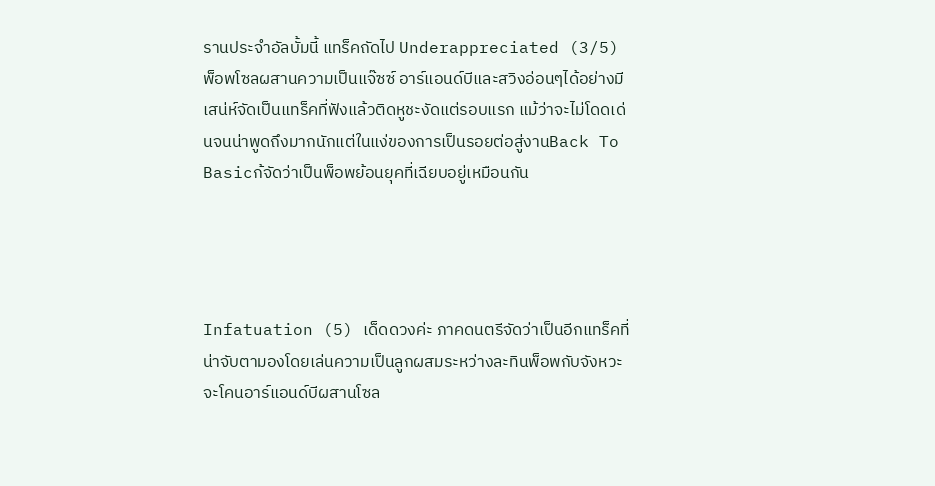รานประจำอัลบั้มนี้ แทร็คถัดไป Underappreciated (3/5) พ็อพโซลผสานความเป็นแจ๊ซซ์ อาร์แอนด์บีและสวิงอ่อนๆได้อย่างมีเสน่ห์จัดเป็นแทร็คที่ฟังแล้วติดหูชะงัดแต่รอบแรก แม้ว่าจะไม่โดดเด่นจนน่าพูดถึงมากนักแต่ในแง่ของการเป็นรอยต่อสู่งานBack To Basicก้จัดว่าเป็นพ็อพย้อนยุคที่เฉียบอยู่เหมือนกัน




Infatuation (5) เด็ดดวงค่ะ ภาคดนตรีจัดว่าเป็นอีกแทร็คที่น่าจับตามองโดยเล่นความเป็นลูกผสมระหว่างละทินพ็อพกับจังหวะจะโคนอาร์แอนด์บีผสานโซล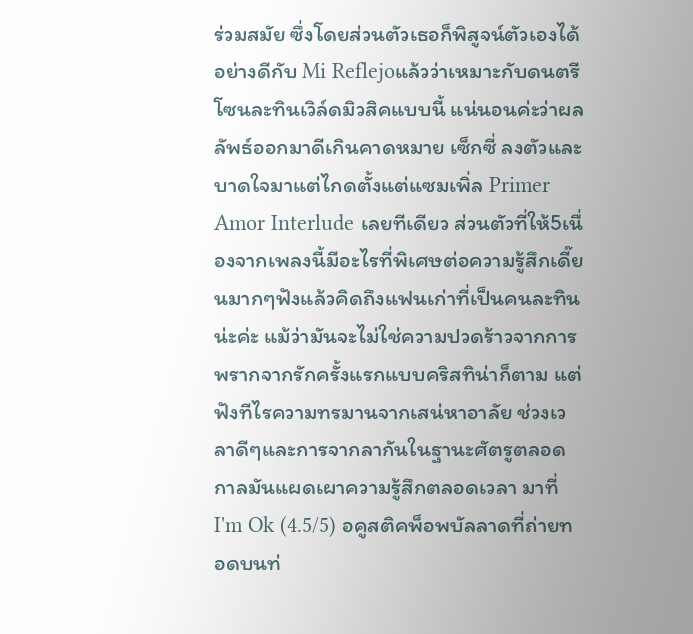ร่วมสมัย ซึ่งโดยส่วนตัวเธอก็พิสูจน์ตัวเองได้อย่างดีกับ Mi Reflejoแล้วว่าเหมาะกับดนตรีโซนละทินเวิล์ดมิวสิคแบบนี้ แน่นอนค่ะว่าผลลัพธ์ออกมาดีเกินคาดหมาย เซ็กซี่ ลงตัวและบาดใจมาแต่ไกดตั้งแต่แซมเพิ่ล Primer Amor Interlude เลยทีเดียว ส่วนตัวที่ให้5เนื่องจากเพลงนี้มีอะไรที่พิเศษต่อความรู้สึกเดี๊ยนมากๆฟังแล้วคิดถึงแฟนเก่าที่เป็นคนละทินน่ะค่ะ แม้ว่ามันจะไม่ใช่ความปวดร้าวจากการพรากจากรักครั้งแรกแบบคริสทิน่าก็ตาม แต่ฟังทีไรความทรมานจากเสน่หาอาลัย ช่วงเวลาดีๆและการจากลากันในฐานะศัตรูตลอดกาลมันแผดเผาความรู้สึกตลอดเวลา มาที่ I'm Ok (4.5/5) อคูสติคพ็อพบัลลาดที่ถ่ายทอดบนท่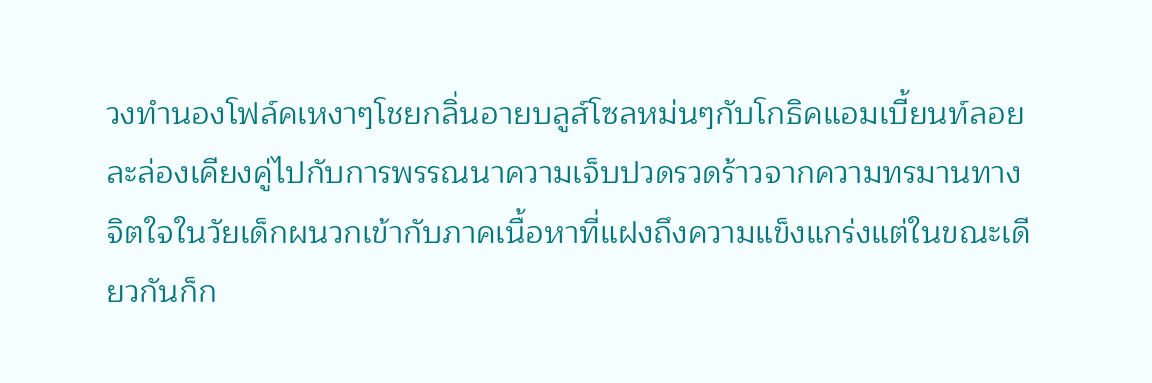วงทำนองโฟล์คเหงาๆโชยกลิ่นอายบลูส์โซลหม่นๆกับโกธิคแอมเบี้ยนท์ลอยละล่องเคียงคู่ไปกับการพรรณนาความเจ็บปวดรวดร้าวจากความทรมานทางจิตใจในวัยเด็กผนวกเข้ากับภาคเนื้อหาที่แฝงถึงความแข็งแกร่งแต่ในขณะเดียวกันก็ก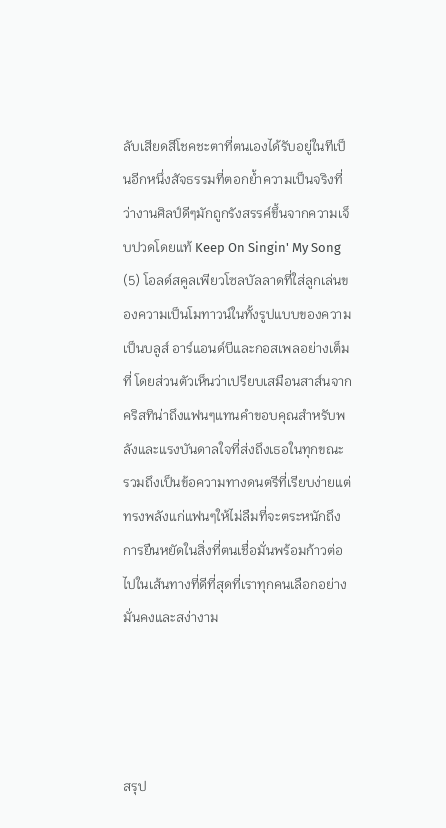ลับเสียดสีโชคชะตาที่ตนเองได้รับอยู่ในทีเป็นอีกหนึ่งสัจธรรมที่ตอกย้ำความเป็นจริงที่ว่างานศิลป์ดีๆมักถูกรังสรรค์ขึ้นจากความเจ็บปวดโดยแท้ Keep On Singin' My Song (5) โอลด์สคูลเพียวโซลบัลลาดที่ใส่ลูกเล่นของความเป็นโมทาวน์ในทั้งรูปแบบของความเป็นบลูส์ อาร์แอนด์บีและกอสเพลอย่างเต็มที่ โดยส่วนตัวเห็นว่าเปรียบเสมือนสาส์นจากคริสทิน่าถึงแฟนๆแทนคำขอบคุณสำหรับพลังและแรงบันดาลใจที่ส่งถึงเธอในทุกขณะ รวมถึงเป็นข้อความทางดนตรีที่เรียบง่ายแต่ทรงพลังแก่แฟนๆให้ไม่ลืมที่จะตระหนักถึงการยืนหยัดในสิ่งที่ตนเชื่อมั่นพร้อมก้าวต่อไปในเส้นทางที่ดีที่สุดที่เราทุกคนเลือกอย่างมั่นคงและสง่างาม




สรุป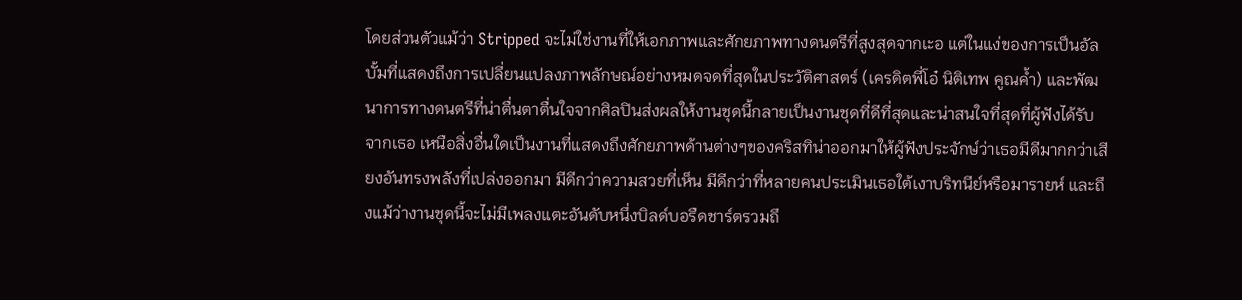โดยส่วนตัวแม้ว่า Stripped จะไม่ใช่งานที่ให้เอกภาพและศักยภาพทางดนตรีที่สูงสุดจากเะอ แต่ในแง่ของการเป็นอัลบั้มที่แสดงถึงการเปลี่ยนแปลงภาพลักษณ์อย่างหมดจดที่สุดในประวัติศาสตร์ (เครดิตพี่โอ๋ นิติเทพ คูณค้ำ) และพัฒนาการทางดนตรีที่น่าตื่นตาตื่นใจจากศิลปินส่งผลให้งานชุดนี้กลายเป็นงานชุดที่ดีที่สุดและน่าสนใจที่สุดที่ผู้ฟังได้รับจากเธอ เหนือสิ่งอื่นใดเป็นงานที่แสดงถึงศักยภาพด้านต่างๆของคริสทิน่าออกมาให้ผู้ฟังประจักษ์ว่าเธอมีดีมากกว่าเสียงอันทรงพลังที่เปล่งออกมา มีดีกว่าความสวยที่เห็น มีดีกว่าที่หลายคนประเมินเธอใต้เงาบริทนีย์หรือมารายห์ และถึงแม้ว่างานชุดนี้จะไม่มีเพลงแตะอันดับหนึ่งบิลด์บอรืดชาร์ตรวมถึ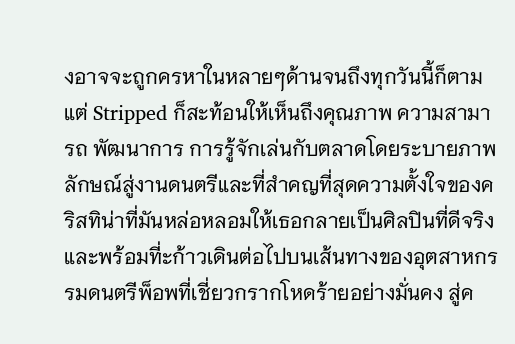งอาจจะถูกครหาในหลายๆด้านจนถึงทุกวันนี้ก็ตามแต่ Stripped ก็สะท้อนให้เห็นถึงคุณภาพ ความสามารถ พัฒนาการ การรู้จักเล่นกับตลาดโดยระบายภาพลักษณ์สู่งานดนตรีและที่สำคญที่สุดความตั้งใจของคริสทิน่าที่มันหล่อหลอมให้เธอกลายเป็นศิลปินที่ดีจริงและพร้อมที่ะก้าวเดินต่อไปบนเส้นทางของอุตสาหกรรมดนตรีพ็อพที่เชี่ยวกรากโหดร้ายอย่างมั่นคง สู่ค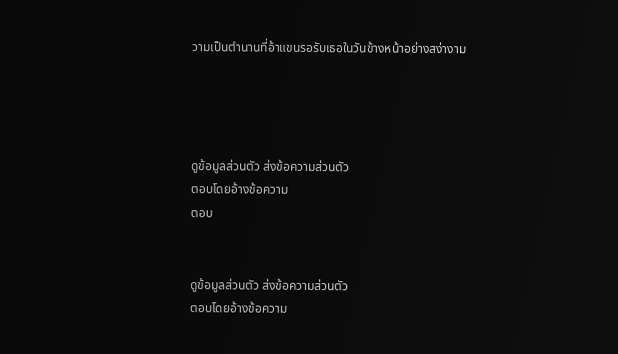วามเป็นตำนานที่อ้าแขนรอรับเธอในวันข้างหน้าอย่างสง่างาม




ดูข้อมูลส่วนตัว ส่งข้อความส่วนตัว
ตอบโดยอ้างข้อความ
ตอบ


ดูข้อมูลส่วนตัว ส่งข้อความส่วนตัว
ตอบโดยอ้างข้อความ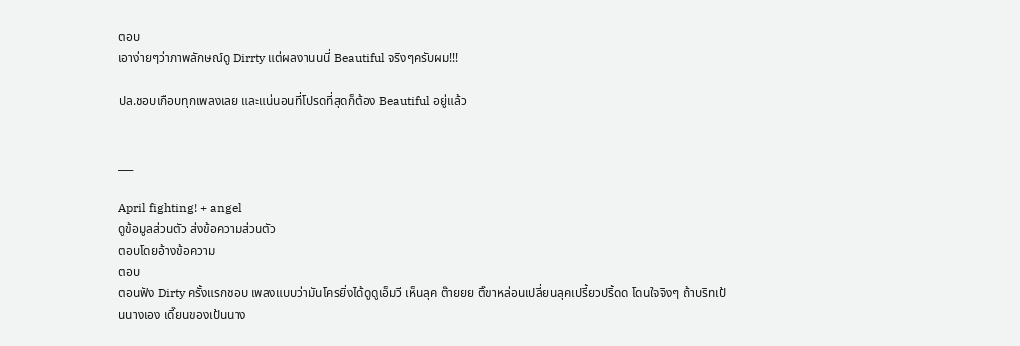ตอบ
เอาง่ายๆว่าภาพลักษณ์ดู Dirrty แต่ผลงานนนี่ Beautiful จริงๆครับผม!!!

ปล.ชอบเกือบทุกเพลงเลย และแน่นอนที่โปรดที่สุดก็ต้อง Beautiful อยู่แล้ว


___

April fighting! + angel
ดูข้อมูลส่วนตัว ส่งข้อความส่วนตัว
ตอบโดยอ้างข้อความ
ตอบ
ตอนฟัง Dirty ครั้งแรกชอบ เพลงแบบว่ามันโครยิ่งได้ดูดูเอ็มวี เห็นลุค ต๊ายยย ติ๊ขาหล่อนเปลี่ยนลุคเปรี้ยวปริ้ดด โดนใจจิงๆ ถ้าบริทเป้นนางเอง เดี๊ยนของเป้นนาง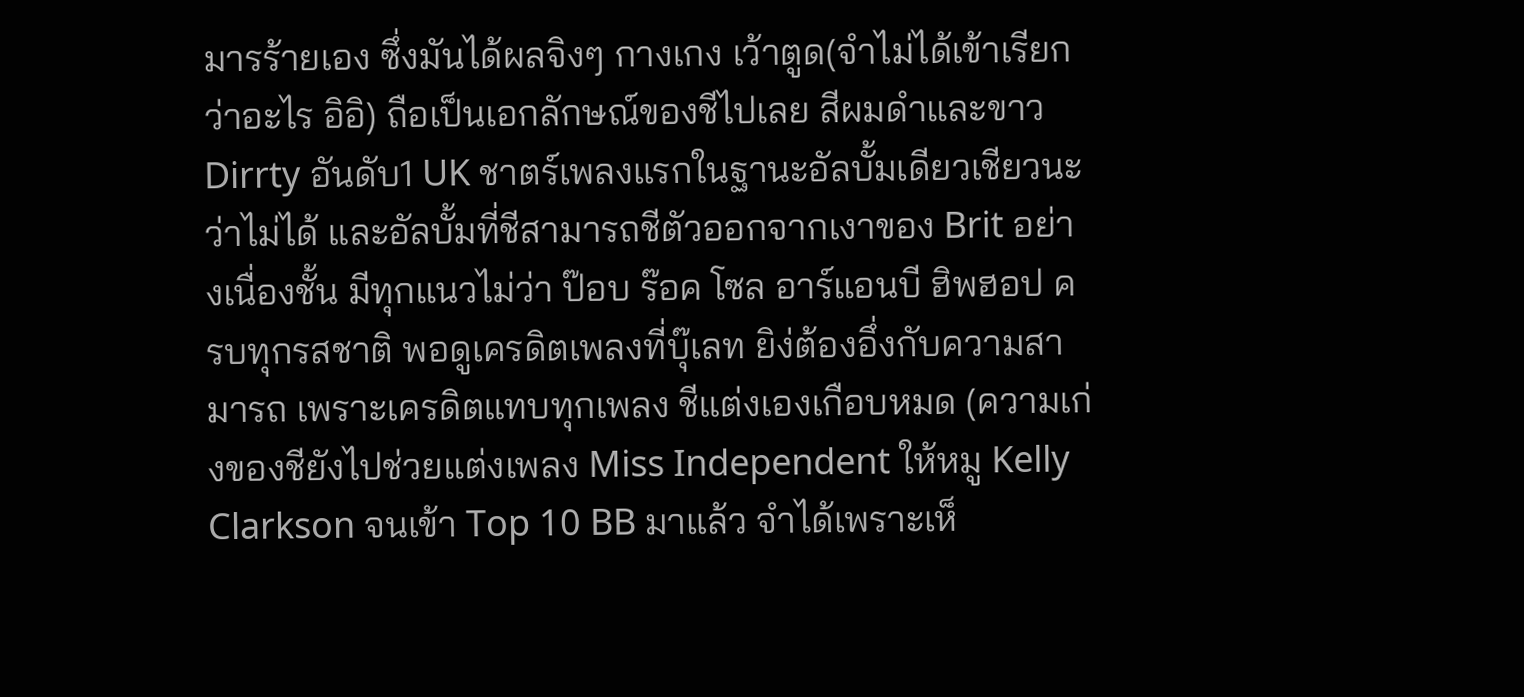มารร้ายเอง ซึ่งมันได้ผลจิงๆ กางเกง เว้าตูด(จำไม่ได้เข้าเรียกว่าอะไร อิอิ) ถือเป็นเอกลักษณ์ของชีไปเลย สีผมดำและขาว Dirrty อันดับ1 UK ชาตร์เพลงแรกในฐานะอัลบั้มเดียวเชียวนะว่าไม่ได้ และอัลบั้มที่ชีสามารถชีตัวออกจากเงาของ Brit อย่างเนื่องชั้น มีทุกแนวไม่ว่า ป๊อบ ร๊อค โซล อาร์แอนบี ฮิพฮอป ครบทุกรสชาติ พอดูเครดิตเพลงที่บุ๊เลท ยิง่ต้องอึ่งกับความสามารถ เพราะเครดิตแทบทุกเพลง ชีแต่งเองเกือบหมด (ความเก่งของชียังไปช่วยแต่งเพลง Miss Independent ให้หมู Kelly Clarkson จนเข้า Top 10 BB มาแล้ว จำได้เพราะเห็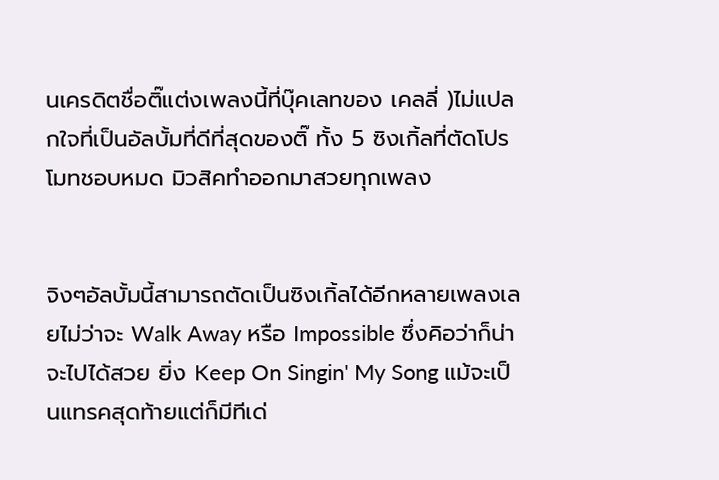นเครดิตชื่อติ๊แต่งเพลงนี้ที่บุ๊คเลทของ เคลลี่ )ไม่แปลกใจที่เป็นอัลบั้มที่ดีที่สุดของติ๊ ทั้ง 5 ซิงเกิ้ลที่ตัดโปรโมทชอบหมด มิวสิคทำออกมาสวยทุกเพลง


จิงๆอัลบั้มนี้สามารถตัดเป็นซิงเกิ้ลได้อีกหลายเพลงเลยไม่ว่าจะ Walk Away หรือ Impossible ซึ่งคิอว่าก็น่าจะไปได้สวย ยิ่ง Keep On Singin' My Song แม้จะเป็นแทรคสุดท้ายแต่ก็มีทีเด่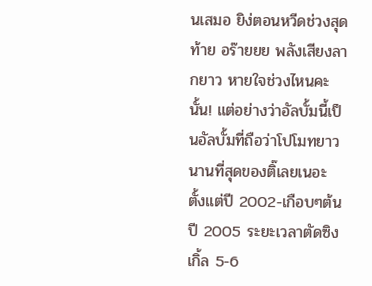นเสมอ ยิง่ตอนหวีดช่วงสุดท้าย อร๊ายยย พลังเสียงลากยาว หายใจช่วงไหนคะนั้น! แต่อย่างว่าอัลบั้มนี้เป็นอัลบั้มที่ถือว่าโปโมทยาวนานที่สุดของติ๊เลยเนอะ ตั้งแต่ปี 2002-เกือบๆต้นปี 2005 ระยะเวลาตัดซิงเกิ้ล 5-6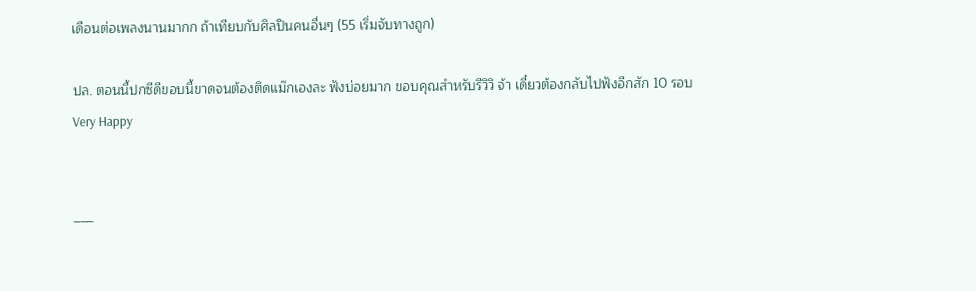เดือนต่อเพลงนานมากก ถ้าเทียบกับศิลปินคนอื่นๆ (55 เริ่มจับทางถูก)

ปล. ตอนนี้ปกซีดีขอบนี้ขาดจนต้องติดแม๊กเองละ ฟังบ่อยมาก ขอบคุณสำหรับรีวิวิ จ้า เดี๋ยวต้องกลับไปฟังอีกสัก 10 รอบ
Very Happy


___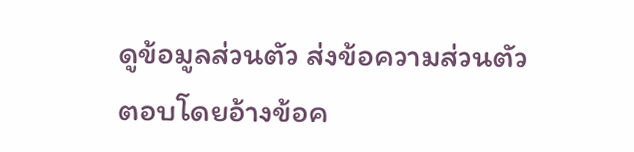ดูข้อมูลส่วนตัว ส่งข้อความส่วนตัว
ตอบโดยอ้างข้อค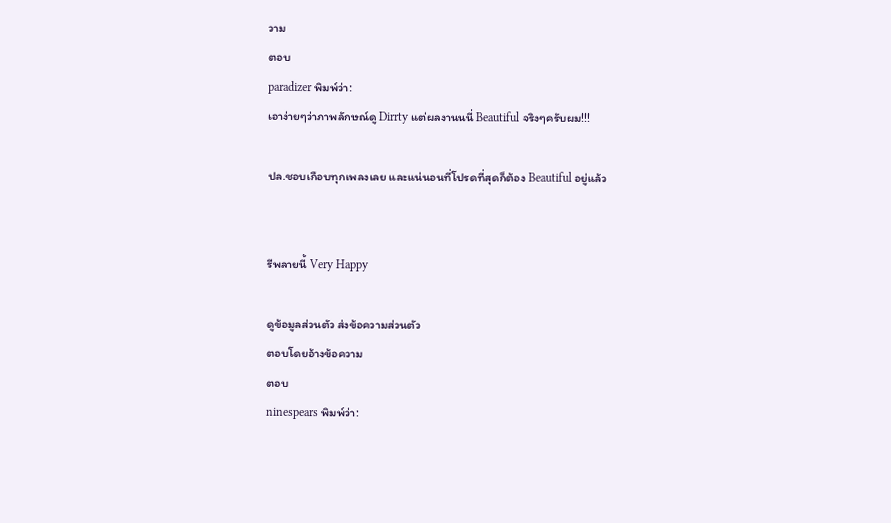วาม
ตอบ
paradizer พิมพ์ว่า:
เอาง่ายๆว่าภาพลักษณ์ดู Dirrty แต่ผลงานนนี่ Beautiful จริงๆครับผม!!!

ปล.ชอบเกือบทุกเพลงเลย และแน่นอนที่โปรดที่สุดก็ต้อง Beautiful อยู่แล้ว


รีพลายนี้ Very Happy

ดูข้อมูลส่วนตัว ส่งข้อความส่วนตัว
ตอบโดยอ้างข้อความ
ตอบ
ninespears พิมพ์ว่า: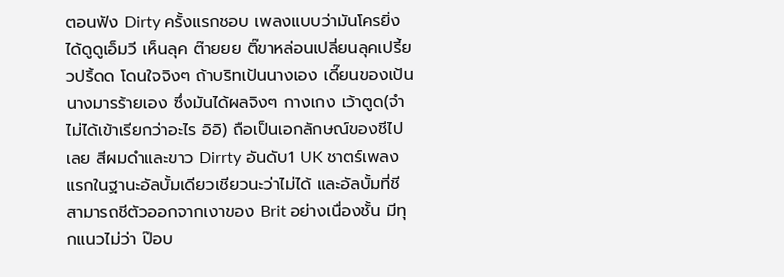ตอนฟัง Dirty ครั้งแรกชอบ เพลงแบบว่ามันโครยิ่งได้ดูดูเอ็มวี เห็นลุค ต๊ายยย ติ๊ขาหล่อนเปลี่ยนลุคเปรี้ยวปริ้ดด โดนใจจิงๆ ถ้าบริทเป้นนางเอง เดี๊ยนของเป้นนางมารร้ายเอง ซึ่งมันได้ผลจิงๆ กางเกง เว้าตูด(จำไม่ได้เข้าเรียกว่าอะไร อิอิ) ถือเป็นเอกลักษณ์ของชีไปเลย สีผมดำและขาว Dirrty อันดับ1 UK ชาตร์เพลงแรกในฐานะอัลบั้มเดียวเชียวนะว่าไม่ได้ และอัลบั้มที่ชีสามารถชีตัวออกจากเงาของ Brit อย่างเนื่องชั้น มีทุกแนวไม่ว่า ป๊อบ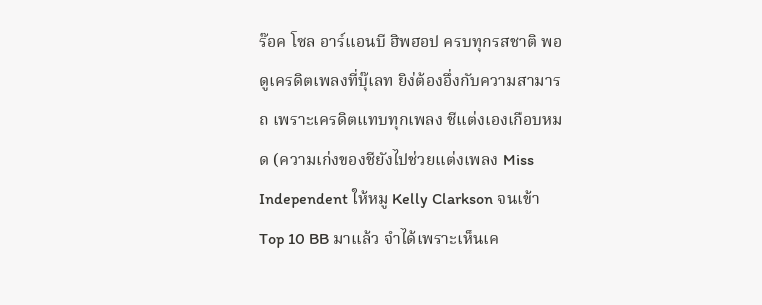ร๊อค โซล อาร์แอนบี ฮิพฮอป ครบทุกรสชาติ พอดูเครดิตเพลงที่บุ๊เลท ยิง่ต้องอึ่งกับความสามารถ เพราะเครดิตแทบทุกเพลง ชีแต่งเองเกือบหมด (ความเก่งของชียังไปช่วยแต่งเพลง Miss Independent ให้หมู Kelly Clarkson จนเข้า Top 10 BB มาแล้ว จำได้เพราะเห็นเค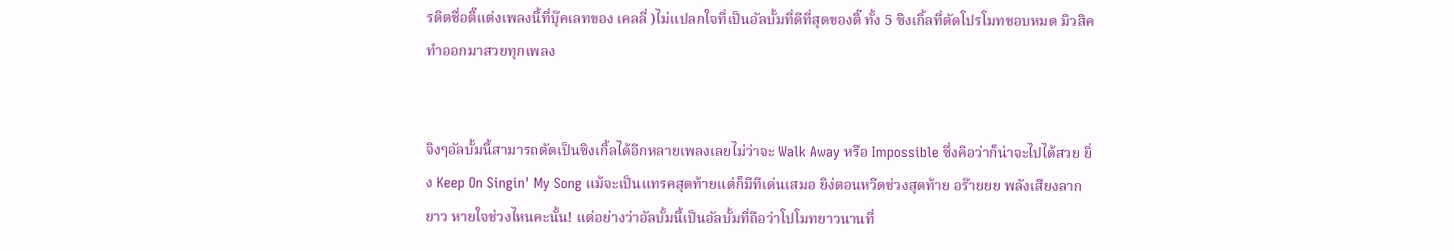รดิตชื่อติ๊แต่งเพลงนี้ที่บุ๊คเลทของ เคลลี่ )ไม่แปลกใจที่เป็นอัลบั้มที่ดีที่สุดของติ๊ ทั้ง 5 ซิงเกิ้ลที่ตัดโปรโมทชอบหมด มิวสิคทำออกมาสวยทุกเพลง


จิงๆอัลบั้มนี้สามารถตัดเป็นซิงเกิ้ลได้อีกหลายเพลงเลยไม่ว่าจะ Walk Away หรือ Impossible ซึ่งคิอว่าก็น่าจะไปได้สวย ยิ่ง Keep On Singin' My Song แม้จะเป็นแทรคสุดท้ายแต่ก็มีทีเด่นเสมอ ยิง่ตอนหวีดช่วงสุดท้าย อร๊ายยย พลังเสียงลากยาว หายใจช่วงไหนคะนั้น! แต่อย่างว่าอัลบั้มนี้เป็นอัลบั้มที่ถือว่าโปโมทยาวนานที่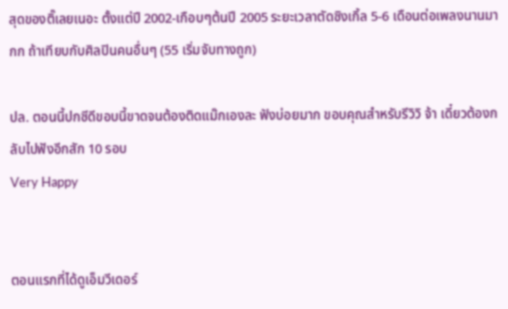สุดของติ๊เลยเนอะ ตั้งแต่ปี 2002-เกือบๆต้นปี 2005 ระยะเวลาตัดซิงเกิ้ล 5-6 เดือนต่อเพลงนานมากก ถ้าเทียบกับศิลปินคนอื่นๆ (55 เริ่มจับทางถูก)

ปล. ตอนนี้ปกซีดีขอบนี้ขาดจนต้องติดแม๊กเองละ ฟังบ่อยมาก ขอบคุณสำหรับรีวิวิ จ้า เดี๋ยวต้องกลับไปฟังอีกสัก 10 รอบ
Very Happy


ตอนแรกที่ได้ดูเอ็มวีเดอร์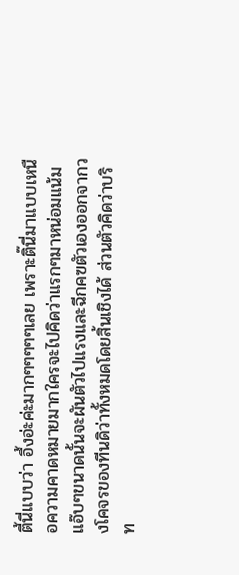ตี้นี่แบบว่า อึ้งอ่ะค่ะมากๆๆๆๆๆเลย เพราะติ๊นี่มาแบบเหนือความคาดหมายมากใครจะไปคิดว่าแรกๆมาหน่อมแน้ม แอ๊บๆขนาดนั้นจะผันตัวไปแรงและฉีกคฃตัวเองออกจากวงโคจรของทีนดิว่าทั้งหมดโดยสิ้นเชิงได้ ส่วนตัวคิดว่าบริท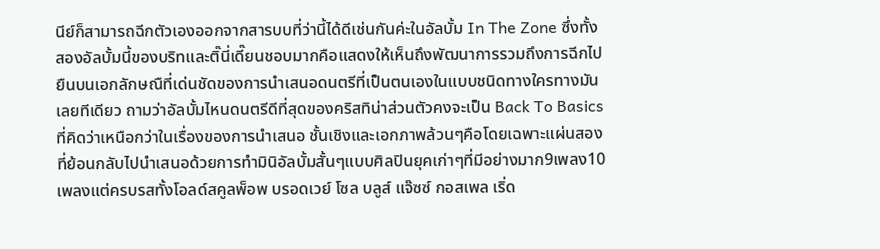นีย์ก็สามารถฉีกตัวเองออกจากสารบบที่ว่านี้ได้ดีเช่นกันค่ะในอัลบั้ม In The Zone ซึ่งทั้งสองอัลบั้มนี้ของบริทและติ๊นี่เดี๊ยนชอบมากคือแสดงให้เห็นถึงพัฒนาการรวมถึงการฉีกไปยืนบนเอกลักษณืที่เด่นชัดของการนำเสนอดนตรีที่เป็นตนเองในแบบชนิดทางใครทางมันเลยทีเดียว ถามว่าอัลบั้มไหนดนตรีดีที่สุดของคริสทิน่าส่วนตัวคงจะเป็น Back To Basics ที่คิดว่าเหนือกว่าในเรื่องของการนำเสนอ ชั้นเชิงและเอกภาพล้วนๆคือโดยเฉพาะแผ่นสองที่ย้อนกลับไปนำเสนอด้วยการทำมินิอัลบั้มสั้นๆแบบศิลปินยุคเก่าๆที่มีอย่างมาก9เพลง10เพลงแต่ครบรสทั้งโอลด์สคูลพ็อพ บรอดเวย์ โซล บลูส์ แจ๊ซซ์ กอสเพล เริ่ด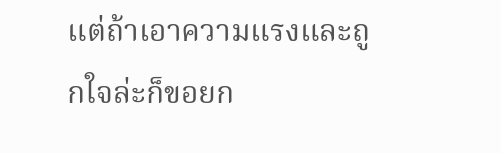แต่ถ้าเอาความแรงและถูกใจล่ะก็ขอยก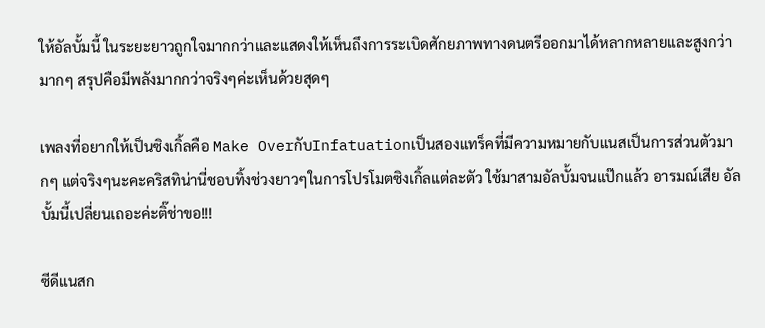ให้อัลบั้มนี้ ในระยะยาวถูกใจมากกว่าและแสดงให้เห็นถึงการระเบิดศักยภาพทางดนตรีออกมาได้หลากหลายและสูงกว่ามากๆ สรุปคือมีพลังมากกว่าจริงๆค่ะเห็นด้วยสุดๆ

เพลงที่อยากให้เป็นซิงเกิ้ลคือ Make OverกับInfatuationเป็นสองแทร็คที่มีความหมายกับแนสเป็นการส่วนตัวมากๆ แต่จริงๆนะคะคริสทิน่านี่ชอบทิ้งช่วงยาวๆในการโปรโมตซิงเกิ้ลแต่ละตัว ใช้มาสามอัลบั้มจนแป๊กแล้ว อารมณ์เสีย อัลบั้มนี้เปลี่ยนเถอะค่ะติ๊ช่าขอ!!!

ซีดีแนสก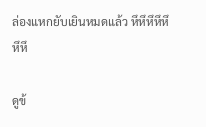ล่องแหกยับเยินหมดแล้ว หึหึหึหึหึหึหึ

ดูข้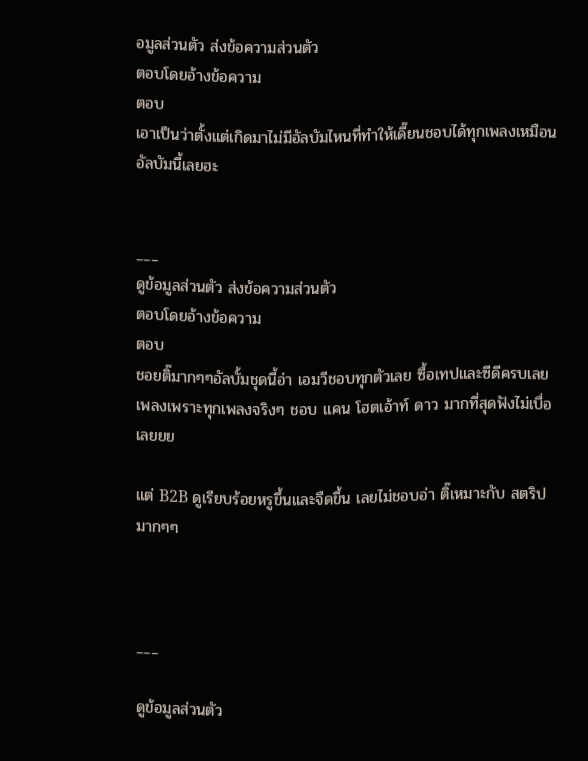อมูลส่วนตัว ส่งข้อความส่วนตัว
ตอบโดยอ้างข้อความ
ตอบ
เอาเป็นว่าตั้งแต่เกิดมาไม่มีอัลบัมไหนที่ทำให้เดี๊ยนชอบได้ทุกเพลงเหมือนอัลบัมนี้เลยฮะ


___
ดูข้อมูลส่วนตัว ส่งข้อความส่วนตัว
ตอบโดยอ้างข้อความ
ตอบ
ชอยติ๊มากๆๆอัลบั้มชุดนี้อ่า เอมวีชอบทุกตัวเลย ซื้อเทปและซีดีครบเลย เพลงเพราะทุกเพลงจริงๆ ชอบ แคน โฮตเอ้าท์ ดาว มากที่สุดฟังไม่เบื่อเลยยย

แต่ B2B ดูเรียบร้อยหรูขึ้นและจืดขึ้น เลยไม่ชอบอ่า ติ๊เหมาะกับ สตริปมากๆๆ



___

ดูข้อมูลส่วนตัว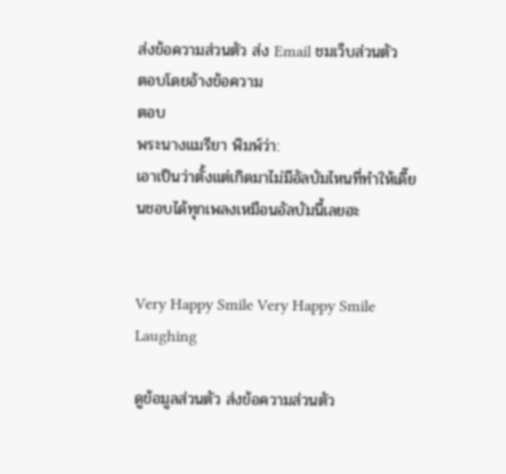ส่งข้อความส่วนตัว ส่ง Email ชมเว็บส่วนตัว
ตอบโดยอ้างข้อความ
ตอบ
พระนางแมรียา พิมพ์ว่า:
เอาเป็นว่าตั้งแต่เกิดมาไม่มีอัลบัมไหนที่ทำให้เดี๊ยนชอบได้ทุกเพลงเหมือนอัลบัมนี้เลยฮะ


Very Happy Smile Very Happy Smile Laughing

ดูข้อมูลส่วนตัว ส่งข้อความส่วนตัว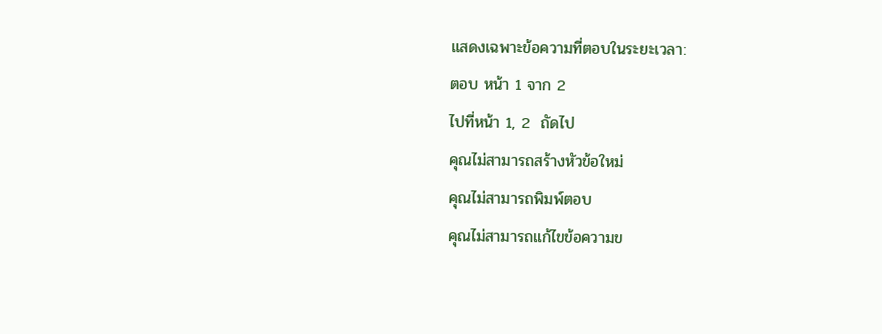แสดงเฉพาะข้อความที่ตอบในระยะเวลา:
ตอบ หน้า 1 จาก 2
ไปที่หน้า 1, 2  ถัดไป
คุณไม่สามารถสร้างหัวข้อใหม่
คุณไม่สามารถพิมพ์ตอบ
คุณไม่สามารถแก้ไขข้อความข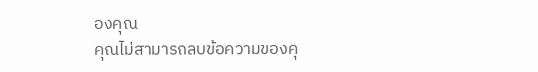องคุณ
คุณไม่สามารถลบข้อความของคุ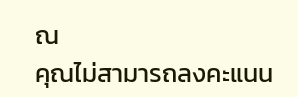ณ
คุณไม่สามารถลงคะแนน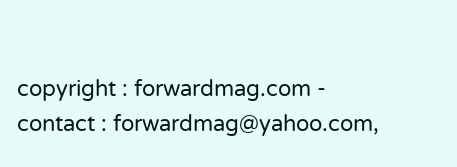copyright : forwardmag.com - contact : forwardmag@yahoo.com,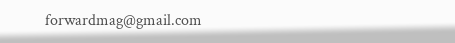forwardmag@gmail.com